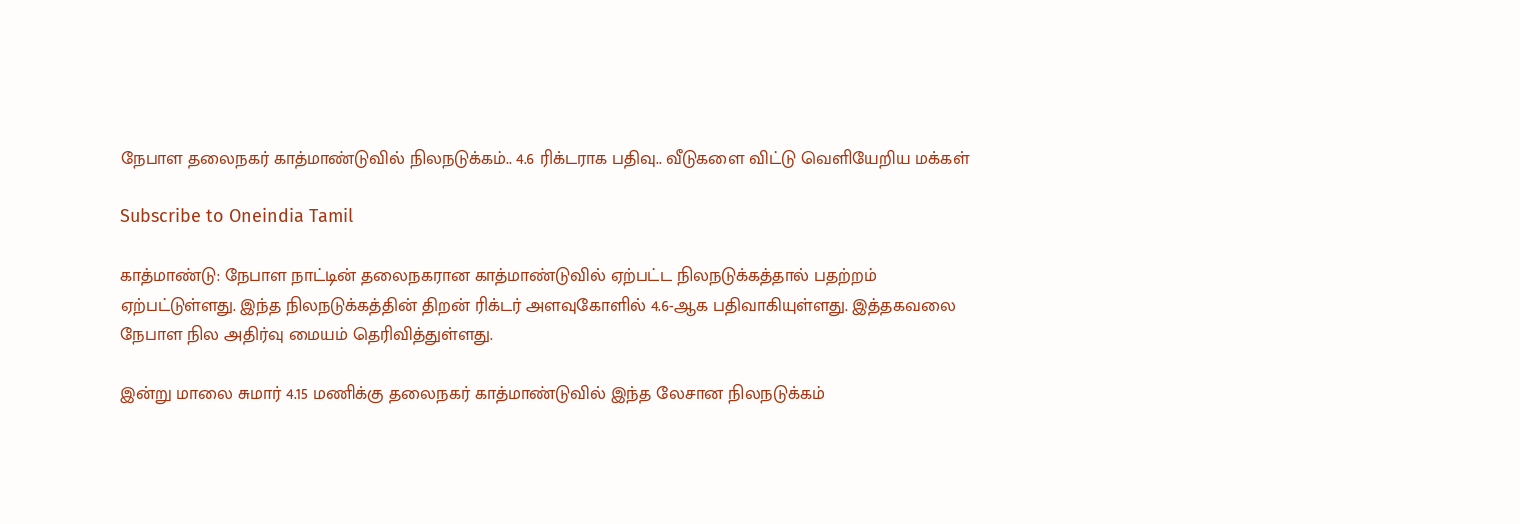நேபாள தலைநகர் காத்மாண்டுவில் நிலநடுக்கம்.. 4.6 ரிக்டராக பதிவு.. வீடுகளை விட்டு வெளியேறிய மக்கள்

Subscribe to Oneindia Tamil

காத்மாண்டு: நேபாள நாட்டின் தலைநகரான காத்மாண்டுவில் ஏற்பட்ட நிலநடுக்கத்தால் பதற்றம் ஏற்பட்டுள்ளது. இந்த நிலநடுக்கத்தின் திறன் ரிக்டர் அளவுகோளில் 4.6-ஆக பதிவாகியுள்ளது. இத்தகவலை நேபாள நில அதிர்வு மையம் தெரிவித்துள்ளது.

இன்று மாலை சுமார் 4.15 மணிக்கு தலைநகர் காத்மாண்டுவில் இந்த லேசான நிலநடுக்கம்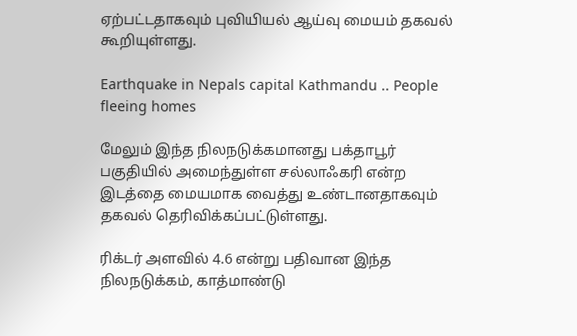ஏற்பட்டதாகவும் புவியியல் ஆய்வு மையம் தகவல் கூறியுள்ளது.

Earthquake in Nepals capital Kathmandu .. People fleeing homes

மேலும் இந்த நிலநடுக்கமானது பக்தாபூர் பகுதியில் அமைந்துள்ள சல்லாஃகரி என்ற இடத்தை மையமாக வைத்து உண்டானதாகவும் தகவல் தெரிவிக்கப்பட்டுள்ளது.

ரிக்டர் அளவில் 4.6 என்று பதிவான இந்த நிலநடுக்கம், காத்மாண்டு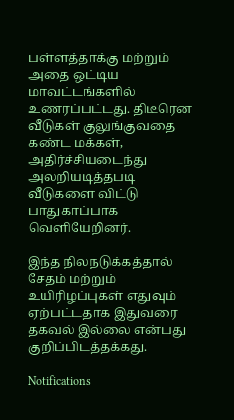பள்ளத்தாக்கு மற்றும் அதை ஒட்டிய மாவட்டங்களில் உணரப்பட்டது. திடீரென வீடுகள் குலுங்குவதை கண்ட மக்கள், அதிர்ச்சியடைந்து அலறியடித்தபடி வீடுகளை விட்டு பாதுகாப்பாக வெளியேறினர்.

இந்த நிலநடுக்கத்தால் சேதம் மற்றும் உயிரிழப்புகள் எதுவும் ஏற்பட்டதாக இதுவரை தகவல் இல்லை என்பது குறிப்பிடத்தக்கது.

Notifications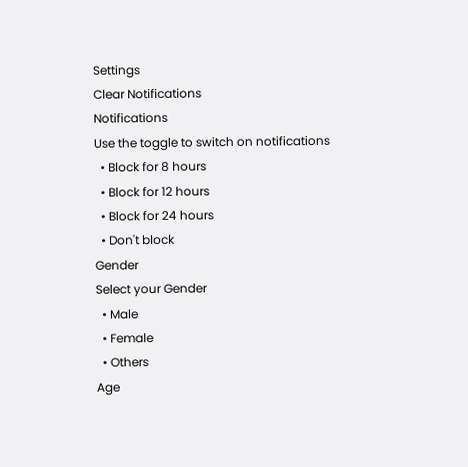Settings
Clear Notifications
Notifications
Use the toggle to switch on notifications
  • Block for 8 hours
  • Block for 12 hours
  • Block for 24 hours
  • Don't block
Gender
Select your Gender
  • Male
  • Female
  • Others
Age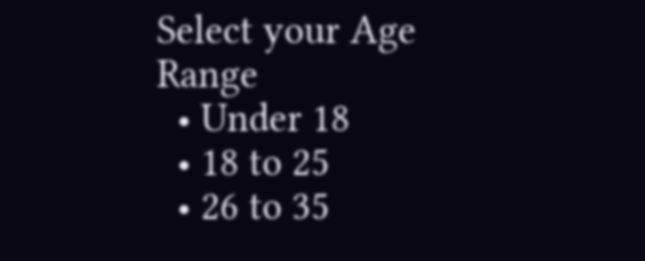Select your Age Range
  • Under 18
  • 18 to 25
  • 26 to 35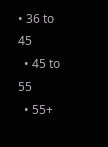• 36 to 45
  • 45 to 55
  • 55+